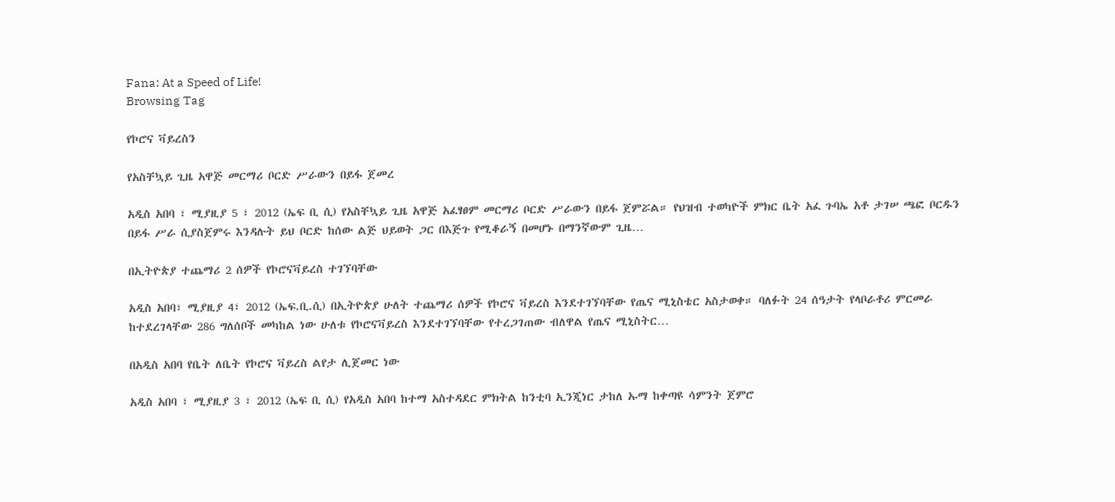Fana: At a Speed of Life!
Browsing Tag

የኮሮና ቫይረስን

የአስቸኳይ ጊዜ አዋጅ መርማሪ ቦርድ ሥራውን በይፋ ጀመረ

አዲስ አበባ ፣ ሚያዚያ 5 ፣ 2012 (ኤፍ ቢ ሲ) የአስቸኳይ ጊዜ አዋጅ አፈፃፀም መርማሪ ቦርድ ሥራውን በይፋ ጀምሯል። የህዝብ ተወካዮች ምክር ቤት አፈ ጉባኤ አቶ ታገሠ ጫፎ ቦርዱን በይፋ ሥራ ሲያስጀምሩ እንዳሉት ይህ ቦርድ ከሰው ልጅ ህይወት ጋር በእጅጉ የሚቆራኝ በመሆኑ በማንኛውም ጊዜ…

በኢትዮጵያ ተጨማሪ 2 ሰዎች የኮሮናቫይረስ ተገኘባቸው

አዲስ አበባ፣ ሚያዚያ 4፣ 2012 (ኤፍ.ቢ.ሲ) በኢትዮጵያ ሁለት ተጨማሪ ሰዎች የኮሮና ቫይረስ እንደተገኘባቸው የጤና ሚኒስቴር አስታወቀ። ባለፉት 24 ሰዓታት የላቦራቶሪ ምርመራ ከተደረገላቸው 286 ግለሰቦች መካከል ነው ሁለቱ የኮሮናቫይረስ እንደተገኘባቸው የተረጋገጠው ብለዋል የጤና ሚኒስትር…

በአዲስ አበባ የቤት ለቤት የኮሮና ቫይረስ ልየታ ሊጀመር ነው

አዲስ አበባ ፣ ሚያዚያ 3 ፣ 2012 (ኤፍ ቢ ሲ) የአዲስ አበባ ከተማ አስተዳደር ምክትል ከንቲባ ኢንጂነር ታከለ ኡማ ከቀጣዩ ሳምንት ጀምሮ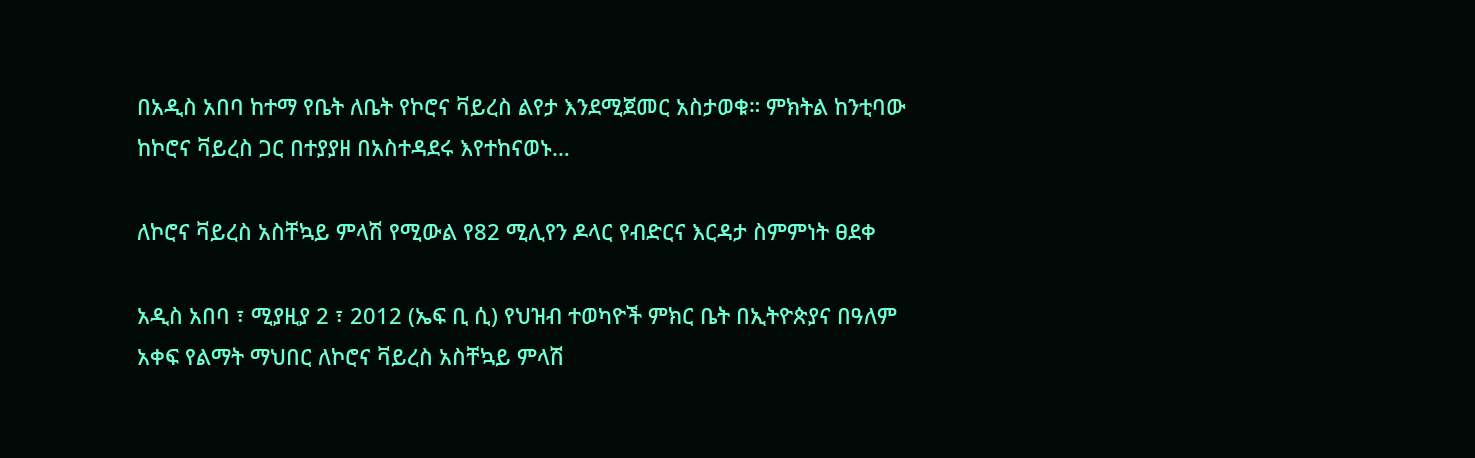በአዲስ አበባ ከተማ የቤት ለቤት የኮሮና ቫይረስ ልየታ እንደሚጀመር አስታወቁ። ምክትል ከንቲባው ከኮሮና ቫይረስ ጋር በተያያዘ በአስተዳደሩ እየተከናወኑ…

ለኮሮና ቫይረስ አስቸኳይ ምላሽ የሚውል የ82 ሚሊየን ዶላር የብድርና እርዳታ ስምምነት ፀደቀ

አዲስ አበባ ፣ ሚያዚያ 2 ፣ 2012 (ኤፍ ቢ ሲ) የህዝብ ተወካዮች ምክር ቤት በኢትዮጵያና በዓለም አቀፍ የልማት ማህበር ለኮሮና ቫይረስ አስቸኳይ ምላሽ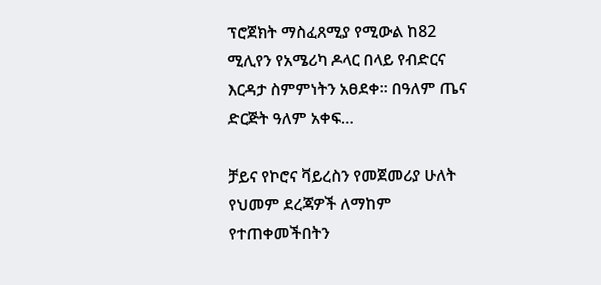ፕሮጀክት ማስፈጸሚያ የሚውል ከ82 ሚሊየን የአሜሪካ ዶላር በላይ የብድርና እርዳታ ስምምነትን አፀደቀ። በዓለም ጤና ድርጅት ዓለም አቀፍ…

ቻይና የኮሮና ቫይረስን የመጀመሪያ ሁለት የህመም ደረጃዎች ለማከም የተጠቀመችበትን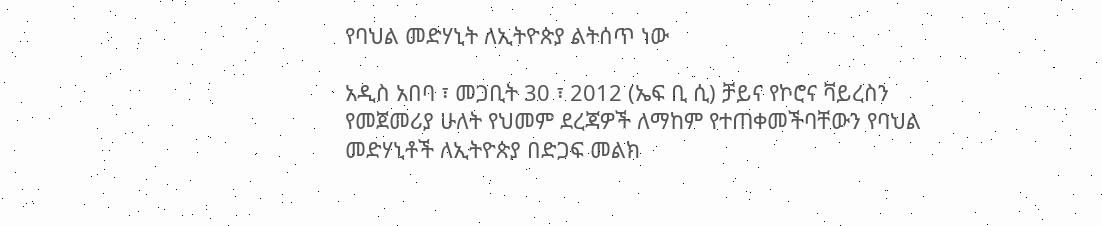የባህል መድሃኒት ለኢትዮጵያ ልትሰጥ ነው

አዲስ አበባ ፣ መጋቢት 30 ፣ 2012 (ኤፍ ቢ ሲ) ቻይና የኮሮና ቫይረስን የመጀመሪያ ሁለት የህመም ደረጃዎች ለማከም የተጠቀመችባቸውን የባህል መድሃኒቶች ለኢትዮጵያ በድጋፍ መልክ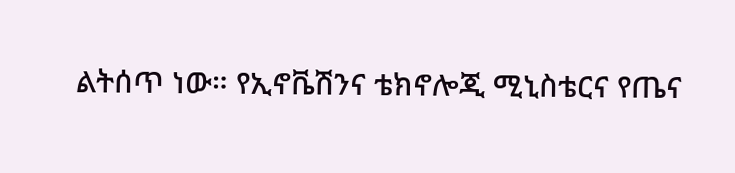ልትሰጥ ነው። የኢኖቬሽንና ቴክኖሎጂ ሚኒስቴርና የጤና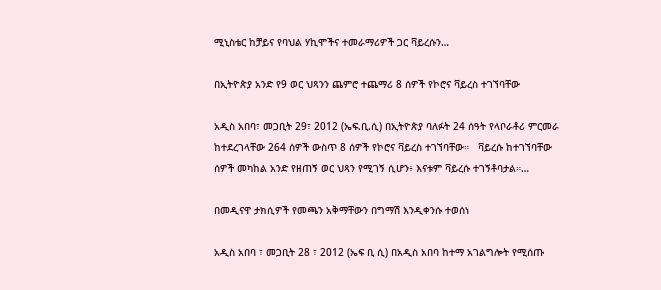ሚኒስቴር ከቻይና የባህል ሃኪሞችና ተመራማሪዎች ጋር ቫይረሱን…

በኢትዮጵያ አንድ የ9 ወር ህጻንን ጨምሮ ተጨማሪ 8 ሰዎች የኮሮና ቫይረስ ተገኘባቸው

አዲስ አበባ፣ መጋቢት 29፣ 2012 (ኤፍ.ቢ.ሲ) በኢትዮጵያ ባለፉት 24 ሰዓት የላቦራቶሪ ምርመራ ከተደረገላቸው 264 ሰዎች ውስጥ 8 ሰዎች የኮሮና ቫይረስ ተገኘባቸው።   ቫይረሱ ከተገኘባቸው ሰዎች መካከል አንድ የዘጠኝ ወር ህጻን የሚገኝ ሲሆን፥ እናቱም ቫይረሱ ተገኝቶባታል።…

በመዲናዋ ታክሲዎች የመጫን አቅማቸውን በግማሽ እንዲቀንሱ ተወሰነ

አዲስ አበባ ፣ መጋቢት 28 ፣ 2012 (ኤፍ ቢ ሲ) በአዲስ አበባ ከተማ አገልግሎት የሚሰጡ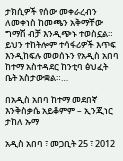ታክሲዎች የሰው መቀራረብን ለመቀነስ ከመጫን አቅማቸው ግማሽ ብቻ እንዲጭኑ ተወስኗል። ይህን ተከትሎም ተሳፋሪዎች እጥፍ እንዲከፍሉ መወሰኑን የአዲስ አበባ ከተማ አስተዳደር ከንቲባ ፅህፈት ቤት አስታውቋል።…

በአዲስ አበባ ከተማ መደበኛ እንቅስቃሴ አይቆምም – ኢንጂነር ታከለ ኡማ

አዲስ አበባ ፣ መጋቢት 25 ፣ 2012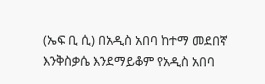(ኤፍ ቢ ሲ) በአዲስ አበባ ከተማ መደበኛ እንቅስቃሴ እንደማይቆም የአዲስ አበባ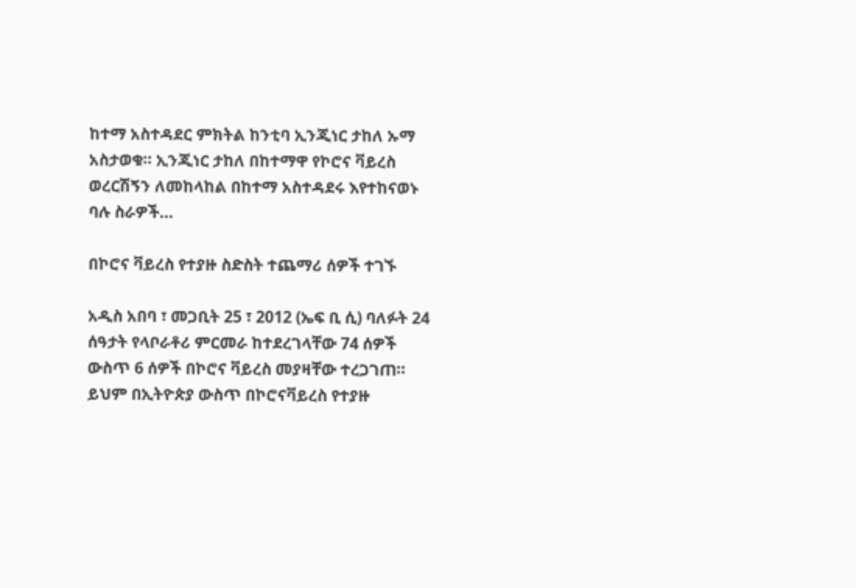ከተማ አስተዳደር ምክትል ከንቲባ ኢንጂነር ታከለ ኡማ አስታወቁ። ኢንጂነር ታከለ በከተማዋ የኮሮና ቫይረስ ወረርሽኝን ለመከላከል በከተማ አስተዳደሩ እየተከናወኑ ባሉ ስራዎች…

በኮሮና ቫይረስ የተያዙ ስድስት ተጨማሪ ሰዎች ተገኙ

አዲስ አበባ ፣ መጋቢት 25 ፣ 2012 (ኤፍ ቢ ሲ) ባለፉት 24 ሰዓታት የላቦራቶሪ ምርመራ ከተደረገላቸው 74 ሰዎች ውስጥ 6 ሰዎች በኮሮና ቫይረስ መያዛቸው ተረጋገጠ። ይህም በኢትዮጵያ ውስጥ በኮሮናቫይረስ የተያዙ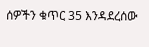ሰዎችን ቁጥር 35 እንዳደረሰው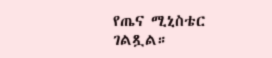የጤና ሚኒስቴር ገልጿል።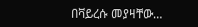በቫይረሱ መያዛቸው…